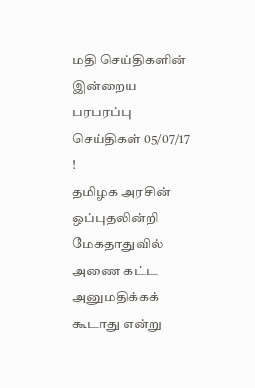மதி செய்திகளின் இன்றைய பரபரப்பு செய்திகள் 05/07/17 !
தமிழக அரசின் ஒப்புதலின்றி மேகதாதுவில் அணை கட்ட அனுமதிக்கக் கூடாது என்று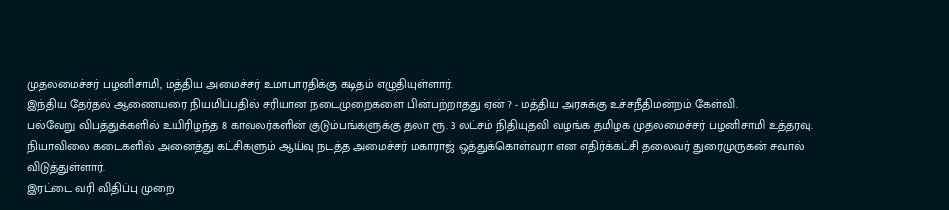முதலமைச்சர் பழனிசாமி, மத்திய அமைச்சர் உமாபாரதிக்கு கடிதம் எழுதியுள்ளார்.
இந்திய தேர்தல் ஆணையரை நியமிப்பதில் சரியான நடைமுறைகளை பின்பற்றாதது ஏன் ? - மத்திய அரசுக்கு உச்சநீதிமன்றம் கேள்வி.
பல்வேறு விபத்துக்களில் உயிரிழந்த 8 காவலர்களின் குடும்பங்களுக்கு தலா ரூ. 3 லட்சம் நிதியுதவி வழங்க தமிழக முதலமைச்சர் பழனிசாமி உத்தரவு.
நியாவிலை கடைகளில் அனைத்து கட்சிகளும் ஆய்வு நடத்த அமைச்சர் மகாராஜ் ஒத்துக்கொள்வரா என எதிர்க்கட்சி தலைவர் துரைமுருகன் சவால் விடுத்துள்ளார்.
இரட்டை வரி விதிப்பு முறை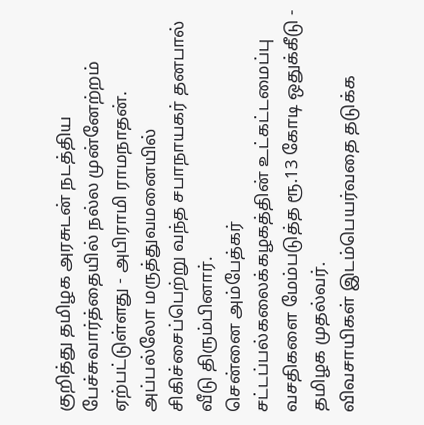குறித்து தமிழக அரசுடன் நடத்திய பேச்சுவார்த்தையில் நல்ல முன்னேற்றம் ஏற்பட்டுள்ளது - அபிராமி ராமநாதன்.
அப்பல்லோ மருத்துவமனையில் சிகிச்சைப்பெற்று வந்த சபாநாயகர் தனபால் வீடு திரும்பினார்.
சென்னை அம்பேத்கர் சட்டப்பல்கலைக்கழகத்தின் உட்கட்டமைப்பு வசதிகளை மேம்படுத்த ரூ.13 கோடி ஒதுக்கீடு - தமிழக முதல்வர்.
விவசாயிகள் இடம்பெயர்வதை தடுக்க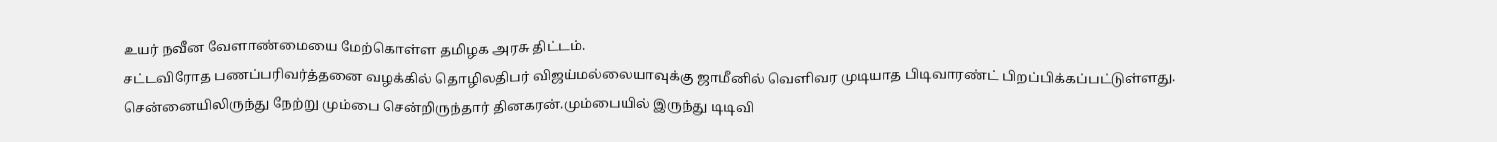உயர் நவீன வேளாண்மையை மேற்கொள்ள தமிழக அரசு திட்டம்.
சட்டவிரோத பணப்பரிவர்த்தனை வழக்கில் தொழிலதிபர் விஜய்மல்லையாவுக்கு ஜாமீனில் வெளிவர முடியாத பிடிவாரண்ட் பிறப்பிக்கப்பட்டுள்ளது.
சென்னையிலிருந்து நேற்று மும்பை சென்றிருந்தார் தினகரன்.மும்பையில் இருந்து டிடிவி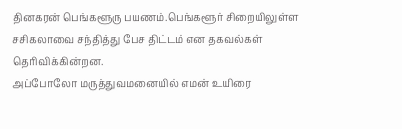தினகரன் பெங்களூரு பயணம்.பெங்களூர் சிறையிலுள்ள சசிகலாவை சந்தித்து பேச திட்டம் என தகவல்கள் தெரிவிக்கின்றன.
அப்போலோ மருத்துவமனையில் எமன் உயிரை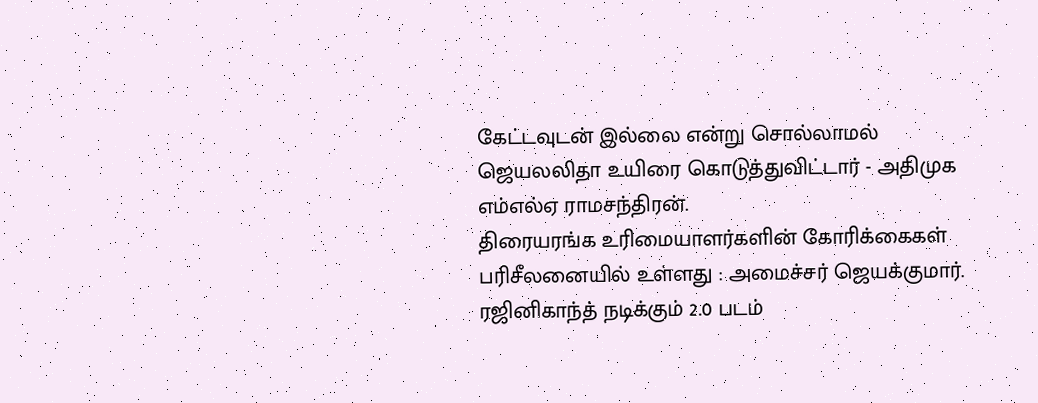கேட்டவுடன் இல்லை என்று சொல்லாமல் ஜெயலலிதா உயிரை கொடுத்துவிட்டார் - அதிமுக எம்எல்ஏ ராமசந்திரன்.
திரையரங்க உரிமையாளர்களின் கோரிக்கைகள் பரிசீலனையில் உள்ளது : அமைச்சர் ஜெயக்குமார்.
ரஜினிகாந்த் நடிக்கும் 2.0 படம்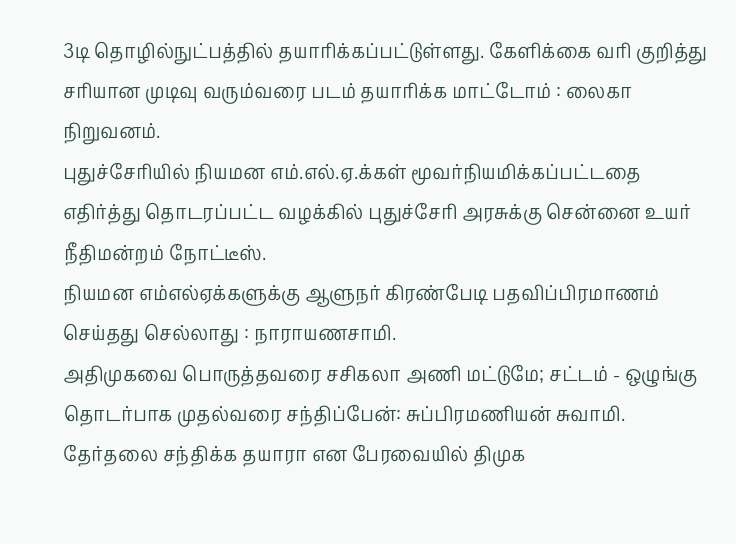3டி தொழில்நுட்பத்தில் தயாரிக்கப்பட்டுள்ளது. கேளிக்கை வரி குறித்து சரியான முடிவு வரும்வரை படம் தயாரிக்க மாட்டோம் : லைகா நிறுவனம்.
புதுச்சேரியில் நியமன எம்.எல்.ஏ.க்கள் மூவர்நியமிக்கப்பட்டதை எதிர்த்து தொடரப்பட்ட வழக்கில் புதுச்சேரி அரசுக்கு சென்னை உயர் நீதிமன்றம் நோட்டீஸ்.
நியமன எம்எல்ஏக்களுக்கு ஆளுநர் கிரண்பேடி பதவிப்பிரமாணம் செய்தது செல்லாது : நாராயணசாமி.
அதிமுகவை பொருத்தவரை சசிகலா அணி மட்டுமே; சட்டம் - ஒழுங்கு தொடர்பாக முதல்வரை சந்திப்பேன்: சுப்பிரமணியன் சுவாமி.
தேர்தலை சந்திக்க தயாரா என பேரவையில் திமுக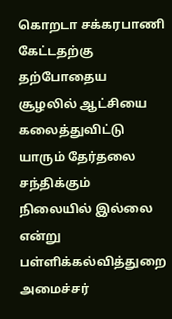கொறடா சக்கரபாணி கேட்டதற்கு தற்போதைய சூழலில் ஆட்சியை கலைத்துவிட்டு யாரும் தேர்தலை சந்திக்கும் நிலையில் இல்லை என்று பள்ளிக்கல்வித்துறை அமைச்சர்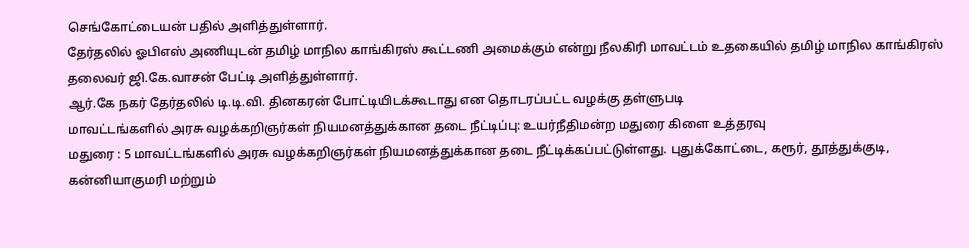செங்கோட்டையன் பதில் அளித்துள்ளார்.
தேர்தலில் ஓபிஎஸ் அணியுடன் தமிழ் மாநில காங்கிரஸ் கூட்டணி அமைக்கும் என்று நீலகிரி மாவட்டம் உதகையில் தமிழ் மாநில காங்கிரஸ் தலைவர் ஜி.கே.வாசன் பேட்டி அளித்துள்ளார்.
ஆர்.கே நகர் தேர்தலில் டி.டி.வி. தினகரன் போட்டியிடக்கூடாது என தொடரப்பட்ட வழக்கு தள்ளுபடி
மாவட்டங்களில் அரசு வழக்கறிஞர்கள் நியமனத்துக்கான தடை நீட்டிப்பு: உயர்நீதிமன்ற மதுரை கிளை உத்தரவு
மதுரை : 5 மாவட்டங்களில் அரசு வழக்கறிஞர்கள் நியமனத்துக்கான தடை நீட்டிக்கப்பட்டுள்ளது. புதுக்கோட்டை, கரூர், தூத்துக்குடி, கன்னியாகுமரி மற்றும்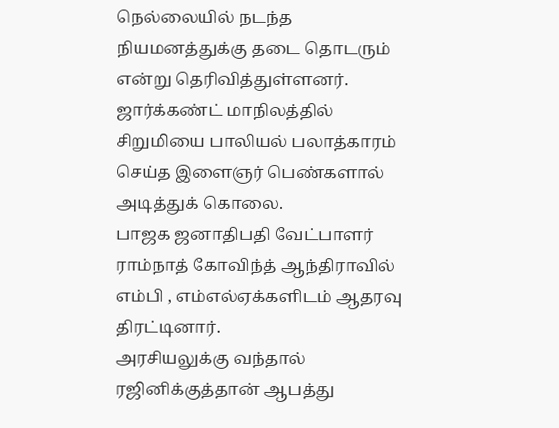நெல்லையில் நடந்த நியமனத்துக்கு தடை தொடரும் என்று தெரிவித்துள்ளனர்.
ஜார்க்கண்ட் மாநிலத்தில் சிறுமியை பாலியல் பலாத்காரம் செய்த இளைஞர் பெண்களால் அடித்துக் கொலை.
பாஜக ஜனாதிபதி வேட்பாளர் ராம்நாத் கோவிந்த் ஆந்திராவில் எம்பி , எம்எல்ஏக்களிடம் ஆதரவு திரட்டினார்.
அரசியலுக்கு வந்தால் ரஜினிக்குத்தான் ஆபத்து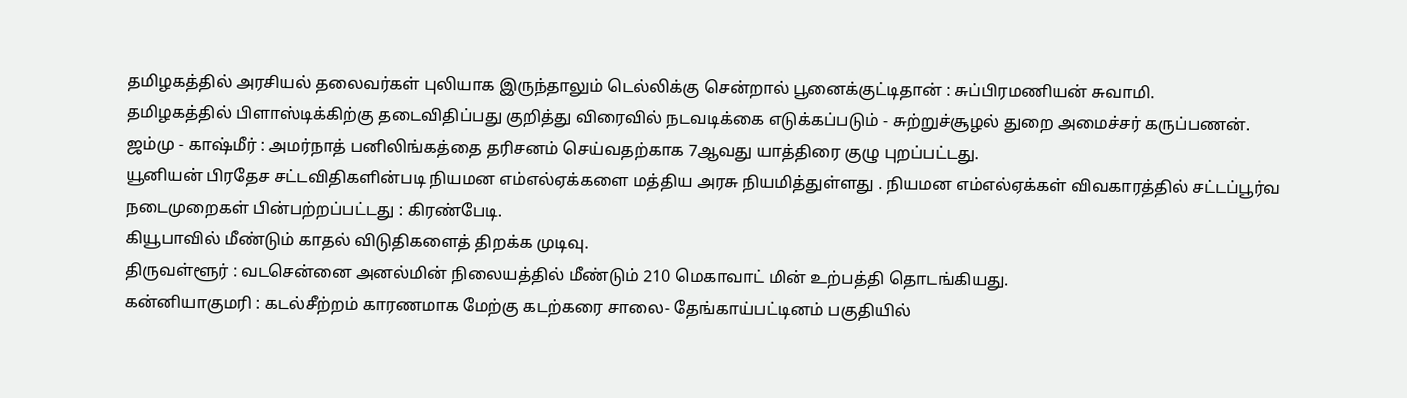தமிழகத்தில் அரசியல் தலைவர்கள் புலியாக இருந்தாலும் டெல்லிக்கு சென்றால் பூனைக்குட்டிதான் : சுப்பிரமணியன் சுவாமி.
தமிழகத்தில் பிளாஸ்டிக்கிற்கு தடைவிதிப்பது குறித்து விரைவில் நடவடிக்கை எடுக்கப்படும் - சுற்றுச்சூழல் துறை அமைச்சர் கருப்பணன்.
ஜம்மு - காஷ்மீர் : அமர்நாத் பனிலிங்கத்தை தரிசனம் செய்வதற்காக 7ஆவது யாத்திரை குழு புறப்பட்டது.
யூனியன் பிரதேச சட்டவிதிகளின்படி நியமன எம்எல்ஏக்களை மத்திய அரசு நியமித்துள்ளது . நியமன எம்எல்ஏக்கள் விவகாரத்தில் சட்டப்பூர்வ நடைமுறைகள் பின்பற்றப்பட்டது : கிரண்பேடி.
கியூபாவில் மீண்டும் காதல் விடுதிகளைத் திறக்க முடிவு.
திருவள்ளூர் : வடசென்னை அனல்மின் நிலையத்தில் மீண்டும் 210 மெகாவாட் மின் உற்பத்தி தொடங்கியது.
கன்னியாகுமரி : கடல்சீற்றம் காரணமாக மேற்கு கடற்கரை சாலை- தேங்காய்பட்டினம் பகுதியில்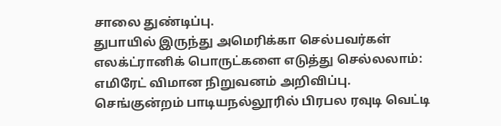சாலை துண்டிப்பு.
துபாயில் இருந்து அமெரிக்கா செல்பவர்கள் எலக்ட்ரானிக் பொருட்களை எடுத்து செல்லலாம்: எமிரேட் விமான நிறுவனம் அறிவிப்பு.
செங்குன்றம் பாடியநல்லூரில் பிரபல ரவுடி வெட்டி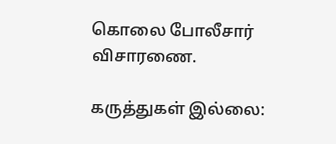கொலை போலீசார் விசாரணை.

கருத்துகள் இல்லை: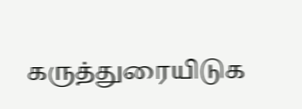கருத்துரையிடுக